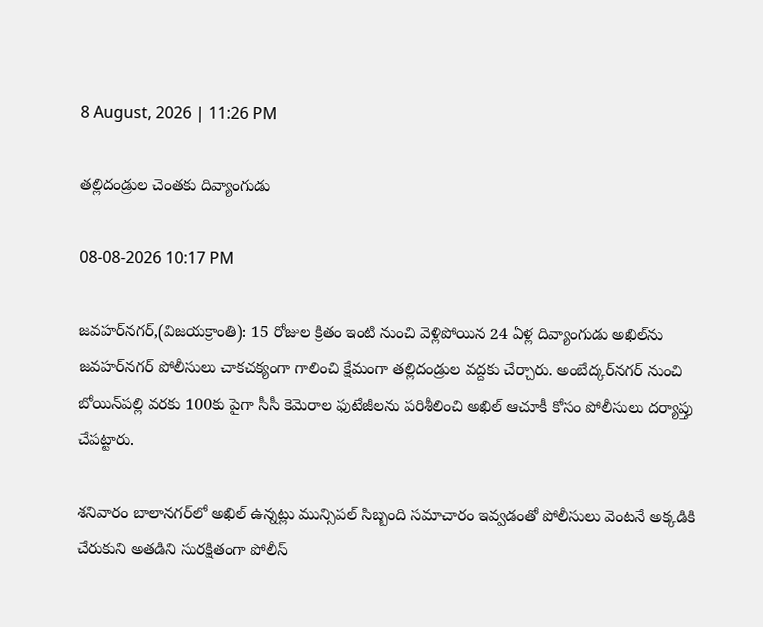8 August, 2026 | 11:26 PM

తల్లిదండ్రుల చెంతకు దివ్యాంగుడు

08-08-2026 10:17 PM

జవహర్‌నగర్,(విజయక్రాంతి): 15 రోజుల క్రితం ఇంటి నుంచి వెళ్లిపోయిన 24 ఏళ్ల దివ్యాంగుడు అఖిల్‌ను జవహర్‌నగర్ పోలీసులు చాకచక్యంగా గాలించి క్షేమంగా తల్లిదండ్రుల వద్దకు చేర్చారు. అంబేద్కర్‌నగర్ నుంచి బోయిన్‌పల్లి వరకు 100కు పైగా సీసీ కెమెరాల ఫుటేజీలను పరిశీలించి అఖిల్ ఆచూకీ కోసం పోలీసులు దర్యాప్తు చేపట్టారు.

శనివారం బాలానగర్‌లో అఖిల్ ఉన్నట్లు మున్సిపల్ సిబ్బంది సమాచారం ఇవ్వడంతో పోలీసులు వెంటనే అక్కడికి చేరుకుని అతడిని సురక్షితంగా పోలీస్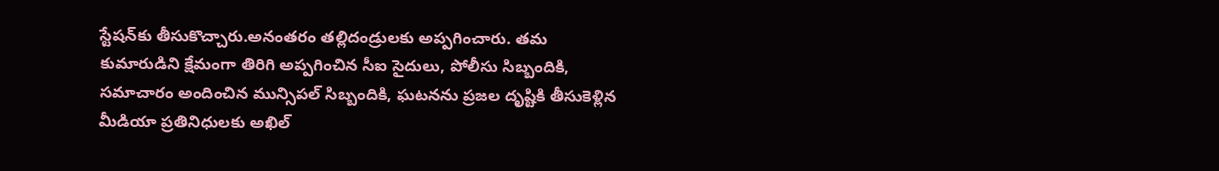స్టేషన్‌కు తీసుకొచ్చారు.అనంతరం తల్లిదండ్రులకు అప్పగించారు. తమ కుమారుడిని క్షేమంగా తిరిగి అప్పగించిన సీఐ సైదులు, పోలీసు సిబ్బందికి, సమాచారం అందించిన మున్సిపల్ సిబ్బందికి, ఘటనను ప్రజల దృష్టికి తీసుకెళ్లిన మీడియా ప్రతినిధులకు అఖిల్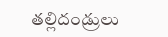తల్లిదండ్రులు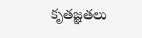కృతజ్ఞతలు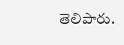తెలిపారు.